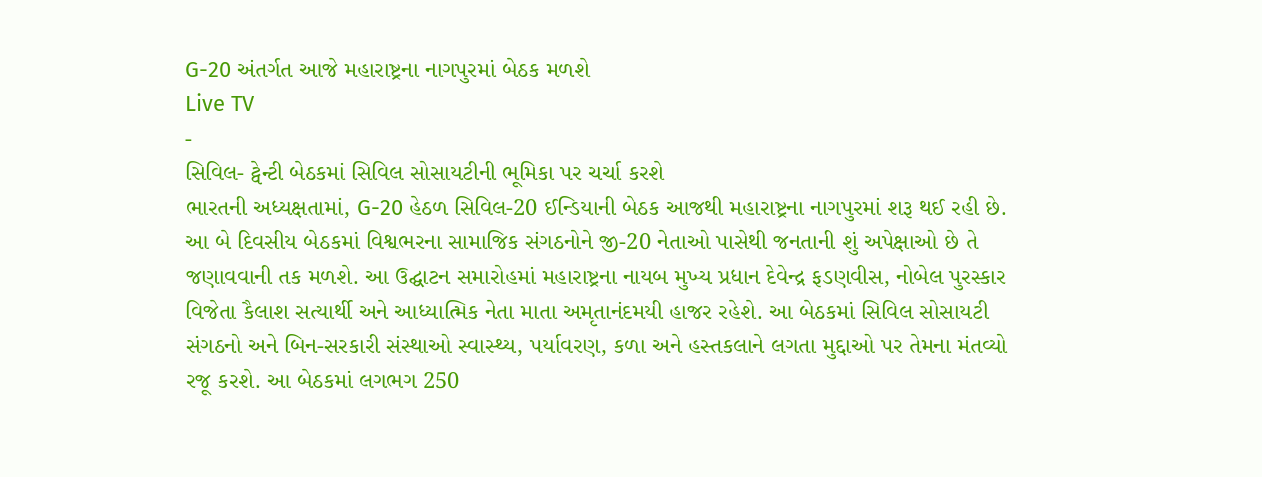G-20 અંતર્ગત આજે મહારાષ્ટ્રના નાગપુરમાં બેઠક મળશે
Live TV
-
સિવિલ- ટ્વેન્ટી બેઠકમાં સિવિલ સોસાયટીની ભૂમિકા પર ચર્ચા કરશે
ભારતની અધ્યક્ષતામાં, G-20 હેઠળ સિવિલ-20 ઈન્ડિયાની બેઠક આજથી મહારાષ્ટ્રના નાગપુરમાં શરૂ થઈ રહી છે. આ બે દિવસીય બેઠકમાં વિશ્વભરના સામાજિક સંગઠનોને જી-20 નેતાઓ પાસેથી જનતાની શું અપેક્ષાઓ છે તે જણાવવાની તક મળશે. આ ઉદ્ઘાટન સમારોહમાં મહારાષ્ટ્રના નાયબ મુખ્ય પ્રધાન દેવેન્દ્ર ફડણવીસ, નોબેલ પુરસ્કાર વિજેતા કૈલાશ સત્યાર્થી અને આધ્યાત્મિક નેતા માતા અમૃતાનંદમયી હાજર રહેશે. આ બેઠકમાં સિવિલ સોસાયટી સંગઠનો અને બિન-સરકારી સંસ્થાઓ સ્વાસ્થ્ય, પર્યાવરણ, કળા અને હસ્તકલાને લગતા મુદ્દાઓ પર તેમના મંતવ્યો રજૂ કરશે. આ બેઠકમાં લગભગ 250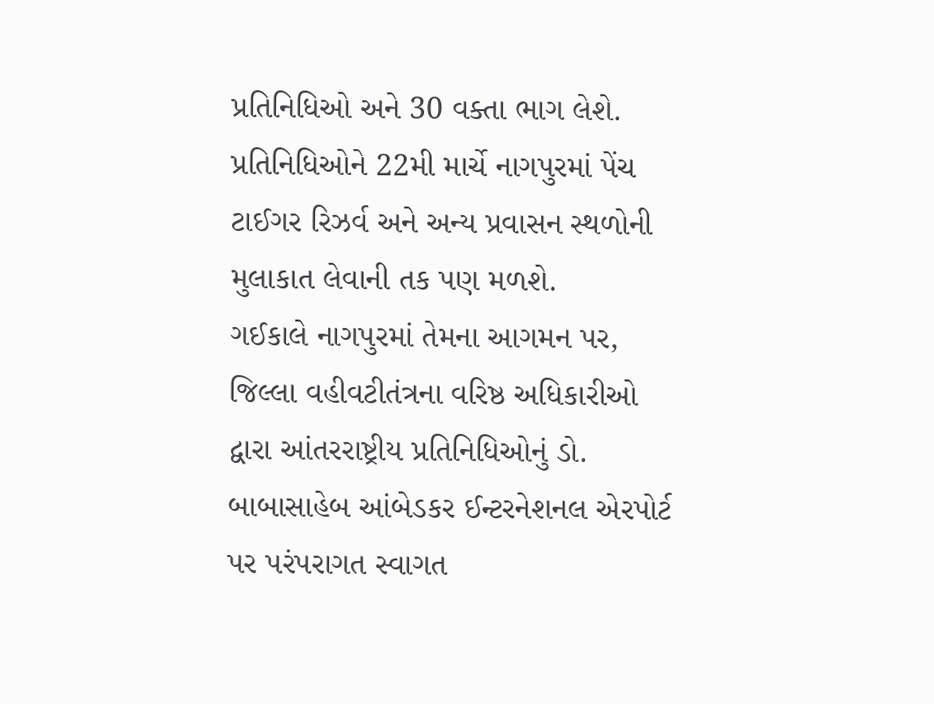પ્રતિનિધિઓ અને 30 વક્તા ભાગ લેશે. પ્રતિનિધિઓને 22મી માર્ચે નાગપુરમાં પેંચ ટાઈગર રિઝર્વ અને અન્ય પ્રવાસન સ્થળોની મુલાકાત લેવાની તક પણ મળશે.
ગઈકાલે નાગપુરમાં તેમના આગમન પર, જિલ્લા વહીવટીતંત્રના વરિષ્ઠ અધિકારીઓ દ્વારા આંતરરાષ્ટ્રીય પ્રતિનિધિઓનું ડો. બાબાસાહેબ આંબેડકર ઈન્ટરનેશનલ એરપોર્ટ પર પરંપરાગત સ્વાગત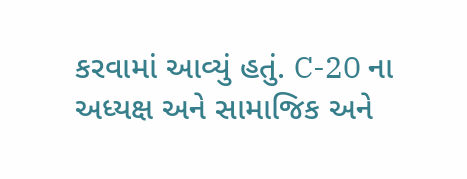કરવામાં આવ્યું હતું. C-20 ના અધ્યક્ષ અને સામાજિક અને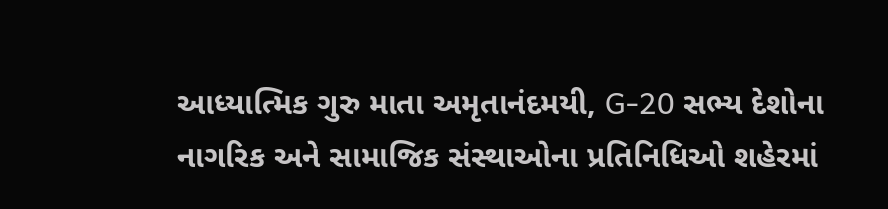આધ્યાત્મિક ગુરુ માતા અમૃતાનંદમયી, G-20 સભ્ય દેશોના નાગરિક અને સામાજિક સંસ્થાઓના પ્રતિનિધિઓ શહેરમાં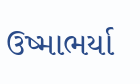ઉષ્માભર્યા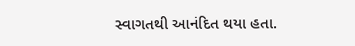સ્વાગતથી આનંદિત થયા હતા.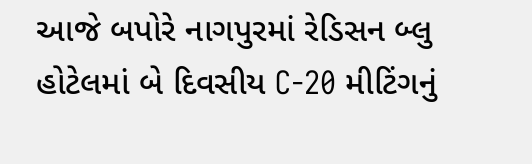આજે બપોરે નાગપુરમાં રેડિસન બ્લુ હોટેલમાં બે દિવસીય C-20 મીટિંગનું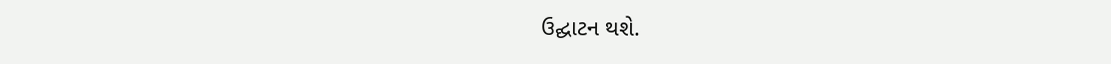ઉદ્ઘાટન થશે.